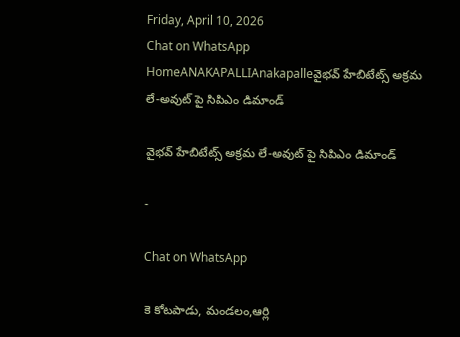Friday, April 10, 2026
Chat on WhatsApp
HomeANAKAPALLIAnakapalleవైభవ్ హేబిటేట్స్ అక్రమ లే-అవుట్‌ పై సిపిఎం డిమాండ్

వైభవ్ హేబిటేట్స్ అక్రమ లే-అవుట్‌ పై సిపిఎం డిమాండ్

-

Chat on WhatsApp

కె కోటపాడు, మండలం,ఆర్లి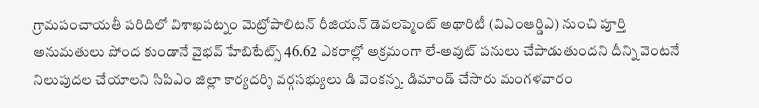గ్రామపంచాయతీ పరిదిలో విశాఖపట్నం మెట్రోపాలిటన్ రీజియన్ డెవలప్మెంట్ అథారిటీ (విఎంఆర్డిఎ) నుంచి పూర్తి అనుమతులు పోంద కుండానే వైభవ్ హేబిటేట్స్ 46.62 ఎకరాల్లో అక్రమంగా లే-అవుట్ పనులు చేపాడుతుందని దీన్ని వెంటనే నిలుపుదల చేయాలని సిపిఎం జిల్లా కార్యదర్శి వర్గసభ్యులు డి వెంకన్న. డిమాండ్ చేసారు మంగళవారం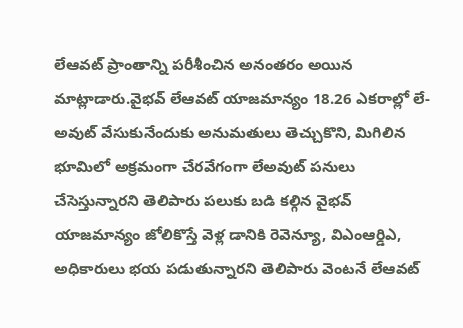లేఆవట్ ప్రాంతాన్ని పరీశీంచిన అనంతరం అయిన మాట్లాడారు.వైభవ్ లేఆవట్ యాజమాన్యం 18.26 ఎకరాల్లో లే-అవుట్ వేసుకునేందుకు అనుమతులు తెచ్చుకొని, మిగిలిన భూమిలో అక్రమంగా చేరవేగంగా లేఅవుట్ పనులు చేసెస్తున్నారని తెలిపారు పలుకు బడి కల్గిన వైభవ్ యాజమాన్యం జోలికొస్తే వెళ్ల డానికి రెవెన్యూ, విఎంఆర్డిఎ, అధికారులు భయ పడుతున్నారని తెలిపారు వెంటనే లేఆవట్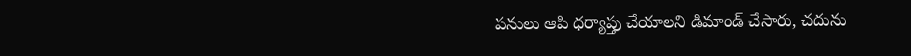పనులు ఆపి ధర్యాప్తు చేయాలని డిమాండ్ చేసారు, చదును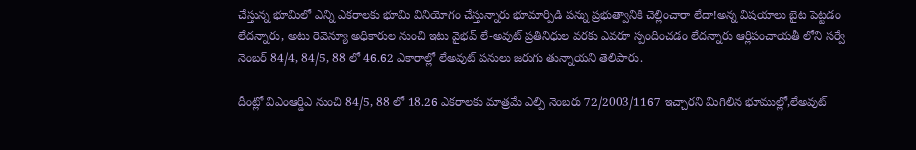చేస్తున్న భూమిలో ఎన్ని ఎకరాలకు భూమి వినియోగం చేస్తున్నారు భూమార్పిడి పన్ను ప్రభుత్వానికి చెల్లించారా లేదా!అన్న విషయాలు బైట పెట్టడం లేదన్నారు, అటు రెవెన్యూ అధికారుల నుంచి ఇటు వైభవ్ లే-అవుట్ ప్రతినిధుల వరకు ఎవరూ స్పందించడం లేదన్నారు ఆర్లిపంచాయతీ లోని సర్వే నెంబర్ 84/4, 84/5, 88 లో 46.62 ఎకారాల్లో లేఅవుట్ పనులు జరుగు తున్నాయని తెలిపారు.

దీంట్లో విఎంఆర్డిఎ నుంచి 84/5, 88 లో 18.26 ఎకరాలకు మాత్రమే ఎల్పి నెంబరు 72/2003/1167 ఇచ్చారని మిగిలిన భూముల్లో,లేఅవుట్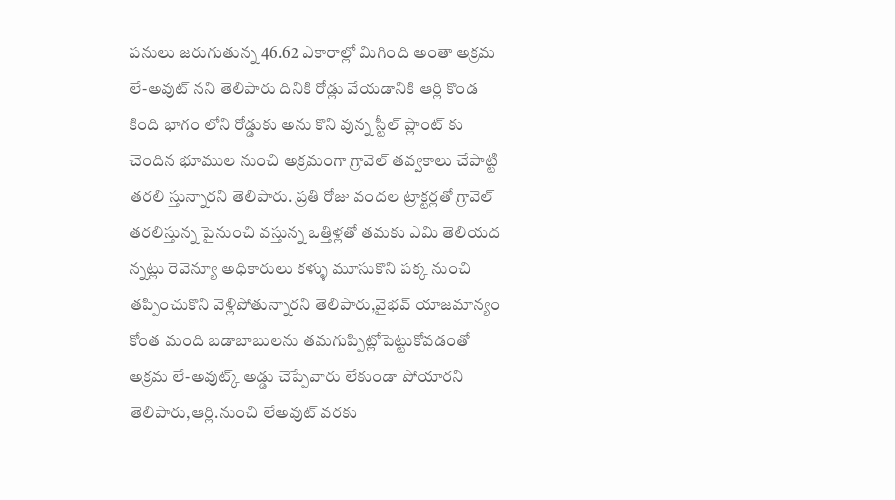పనులు జరుగుతున్న 46.62 ఎకారాల్లో మిగింది అంతా అక్రమ లే-అవుట్ నని తెలిపారు దినికి రోడ్లు వేయడానికి ఆర్లి కొండ కింది భాగం లోని రోడ్డుకు అను కొని వున్న స్టీల్ ప్లాంట్ కు చెందిన భూముల నుంచి అక్రమంగా గ్రావెల్ తవ్వకాలు చేపాట్టి తరలి స్తున్నారని తెలిపారు. ప్రతి రోజు వందల ట్రాక్టర్లతో గ్రావెల్ తరలిస్తున్న పైనుంచి వస్తున్న ఒత్తిళ్లతో తమకు ఎమి తెలియద న్నట్లు రెవెన్యూ అధికారులు కళ్ళు మూసుకొని పక్క నుంచి తప్పించుకొని వెళ్లిపోతున్నారని తెలిపారు,వైభవ్ యాజమాన్యం కోంత మంది బడాబాబులను తమగుప్పిట్లోపెట్టుకోవడంతో అక్రమ లే-అవుట్క్ అడ్డు చెప్పేవారు లేకుండా పోయారని తెలిపారు,ఆర్లి.నుంచి లేఅవుట్ వరకు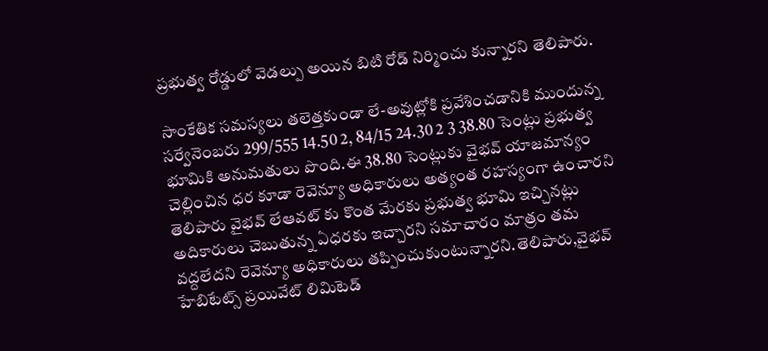ప్రభుత్వ రోడ్డులో వెడల్పు అయిన బిటి రోడ్ నిర్మించు కున్నారని తెలిపారు.

సాంకేతిక సమస్యలు తలెత్తకుండా లే-అవుట్లోకి ప్రవేశించడానికి ముందున్న సర్వేనెంబరు 299/555 14.50 2, 84/15 24.30 2 3 38.80 సెంట్లు ప్రభుత్వ భూమికి అనుమతులు పొంది.ఈ 38.80 సెంట్లుకు వైభవ్ యాజమాన్యం చెల్లించిన ధర కూడా రెవెన్యూ అధికారులు అత్యంత రహస్యంగా ఉంచారని తెలిపారు వైభవ్ లేఆవట్ కు కొంత మేరకు ప్రభుత్వ భూమి ఇచ్చినట్లు అదికారులు చెబుతున్న ఏధరకు ఇచ్చారని సమాచారం మాత్రం తమ వద్దలేదని రెవెన్యూ అధికారులు తప్పించుకుంటున్నారని.తెలిపారు,వైభవ్ హేబిటేట్స్ ప్రయివేట్ లిమిటెడ్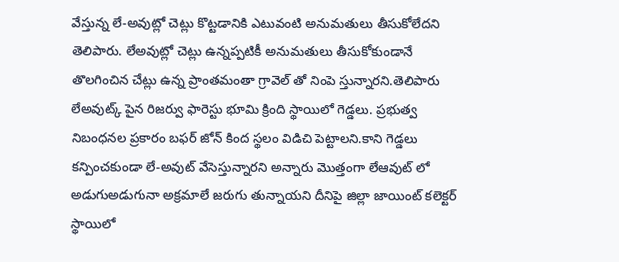వేస్తున్న లే-అవుట్లో చెట్లు కొట్టడానికి ఎటువంటి అనుమతులు తీసుకోలేదని తెలిపారు. లేఅవుట్లో చెట్లు ఉన్నప్పటికీ అనుమతులు తీసుకోకుండానే తొలగించిన చేట్లు ఉన్న ప్రాంతమంతా గ్రావెల్ తో నింపె స్తున్నారని.తెలిపారు లేఅవుట్క్ పైన రిజర్వు ఫారెస్టు భూమి క్రింది స్థాయిలో గెడ్డలు. ప్రభుత్వ నిబంధనల ప్రకారం బఫర్ జోన్ కింద స్థలం విడిచి పెట్టాలని.కాని గెడ్డలు కన్పించకుండా లే-అవుట్ వేసెస్తున్నారని అన్నారు మొత్తంగా లేఆవుట్ లో అడుగుఅడుగునా అక్రమాలే జరుగు తున్నాయని దీనిపై జిల్లా జాయింట్ కలెక్టర్ స్థాయిలో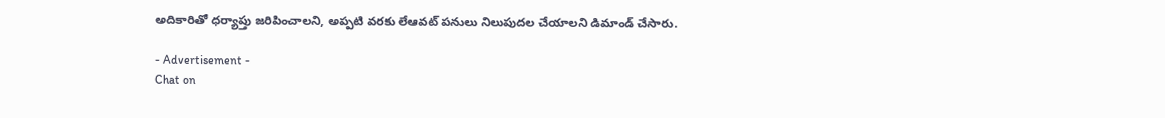అదికారితో ధర్యాప్తు జరిపించాలని, అప్పటి వరకు లేఆవట్ పనులు నిలుపుదల చేయాలని డిమాండ్ చేసారు.

- Advertisement -
Chat on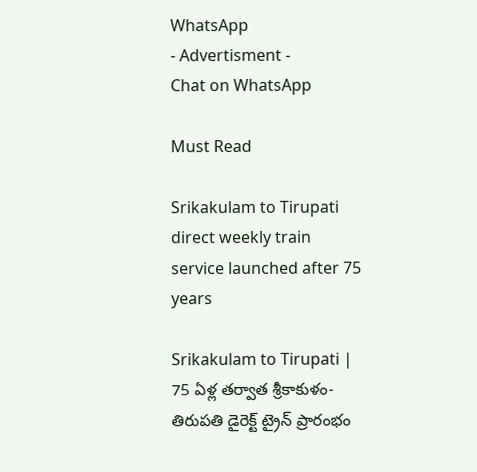WhatsApp
- Advertisment -
Chat on WhatsApp

Must Read

Srikakulam to Tirupati direct weekly train service launched after 75 years

Srikakulam to Tirupati | 75 ఏళ్ల తర్వాత శ్రీకాకుళం-తిరుపతి డైరెక్ట్ ట్రైన్ ప్రారంభం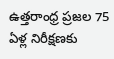ఉత్తరాంధ్ర ప్రజల 75 ఏళ్ల నిరీక్షణకు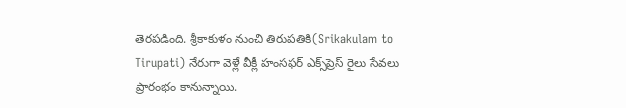తెరపడింది. శ్రీకాకుళం నుంచి తిరుపతికి(Srikakulam to Tirupati) నేరుగా వెళ్లే వీక్లీ హంసఫర్ ఎక్స్‌ప్రెస్ రైలు సేవలు ప్రారంభం కానున్నాయి.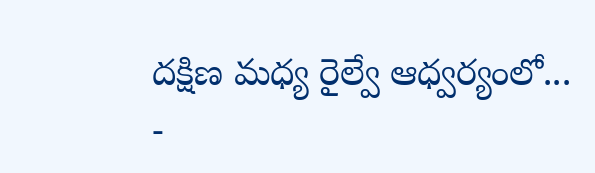దక్షిణ మధ్య రైల్వే ఆధ్వర్యంలో...
-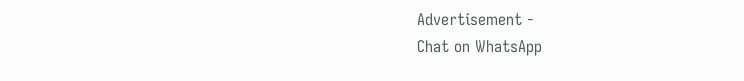Advertisement -
Chat on WhatsApp